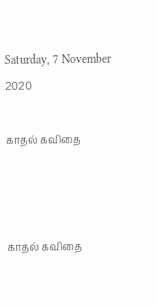Saturday, 7 November 2020

காதல் கவிதை



காதல் கவிதை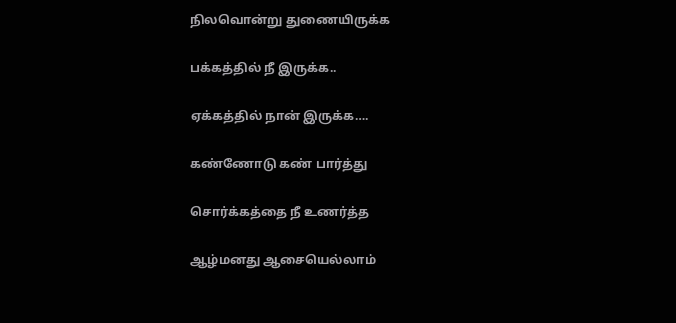நிலவொன்று துணையிருக்க

பக்கத்தில் நீ இருக்க..

ஏக்கத்தில் நான் இருக்க….

கண்ணோடு கண் பார்த்து

சொர்க்கத்தை நீ உணர்த்த

ஆழ்மனது ஆசையெல்லாம்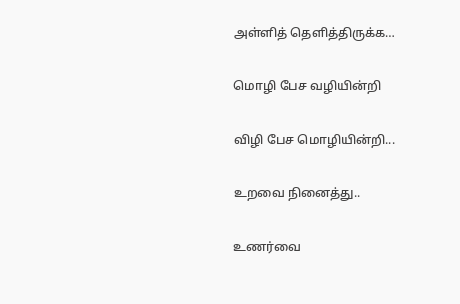அள்ளித் தெளித்திருக்க…

மொழி பேச வழியின்றி

விழி பேச மொழியின்றி...

உறவை நினைத்து..

உணர்வை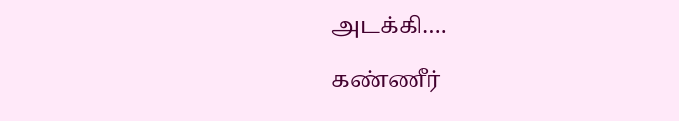அடக்கி….

கண்ணீர்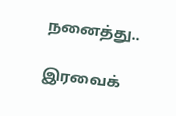நனைத்து..

இரவைக்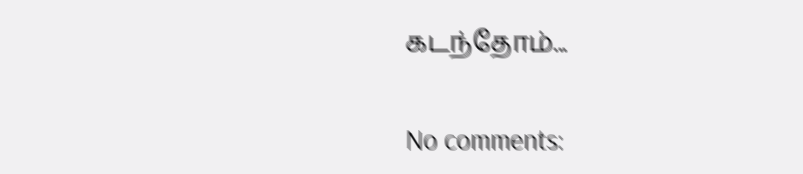கடந்தோம்...


No comments: